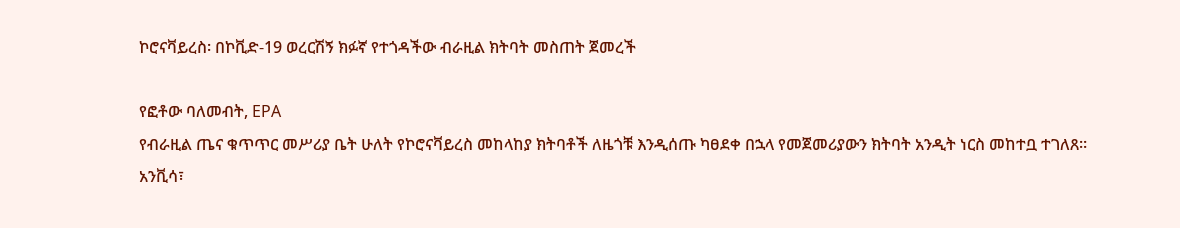ኮሮናቫይረስ፡ በኮቪድ-19 ወረርሽኝ ክፉኛ የተጎዳችው ብራዚል ክትባት መስጠት ጀመረች

የፎቶው ባለመብት, EPA
የብራዚል ጤና ቁጥጥር መሥሪያ ቤት ሁለት የኮሮናቫይረስ መከላከያ ክትባቶች ለዜጎቹ እንዲሰጡ ካፀደቀ በኋላ የመጀመሪያውን ክትባት አንዲት ነርስ መከተቧ ተገለጸ።
አንቪሳ፣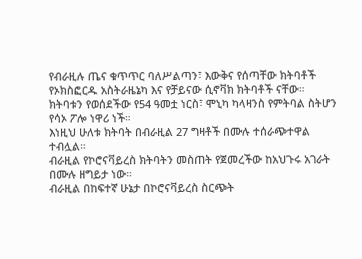የብራዚሉ ጤና ቁጥጥር ባለሥልጣን፣ እውቅና የሰጣቸው ክትባቶች የኦክስፎርዱ አስትራዜኔካ እና የቻይናው ሲኖቫክ ክትባቶች ናቸው።
ክትባቱን የወሰደችው የ54 ዓመቷ ነርስ፣ ሞኒካ ካላዛንስ የምትባል ስትሆን የሳኦ ፖሎ ነዋሪ ነች።
እነዚህ ሁለቱ ክትባት በብራዚል 27 ግዛቶች በሙሉ ተሰራጭተዋል ተብሏል።
ብራዚል የኮሮናቫይረስ ክትባትን መስጠት የጀመረችው ከአህጉሩ አገራት በሙሉ ዘግይታ ነው።
ብራዚል በከፍተኛ ሁኔታ በኮሮናቫይረስ ስርጭት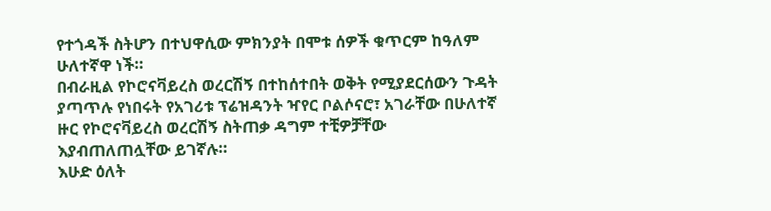የተጎዳች ስትሆን በተህዋሲው ምክንያት በሞቱ ሰዎች ቁጥርም ከዓለም ሁለተኛዋ ነች።
በብራዚል የኮሮናቫይረስ ወረርሽኝ በተከሰተበት ወቅት የሚያደርሰውን ጉዳት ያጣጥሉ የነበሩት የአገሪቱ ፕሬዝዳንት ዣየር ቦልሶናሮ፣ አገራቸው በሁለተኛ ዙር የኮሮናቫይረስ ወረርሽኝ ስትጠቃ ዳግም ተቺዎቻቸው እያብጠለጠሏቸው ይገኛሉ።
እሁድ ዕለት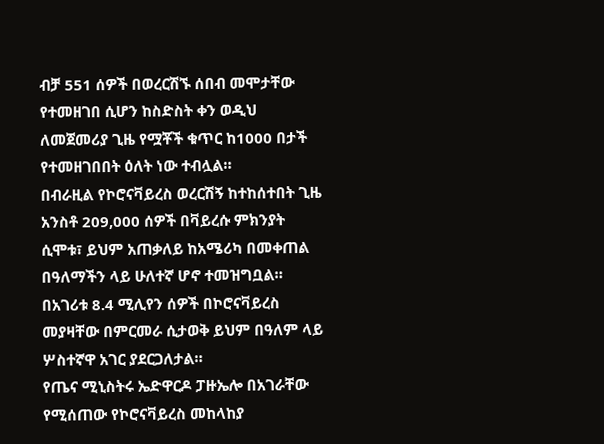ብቻ 551 ሰዎች በወረርሽኙ ሰበብ መሞታቸው የተመዘገበ ሲሆን ከስድስት ቀን ወዲህ ለመጀመሪያ ጊዜ የሟቾች ቁጥር ከ1000 በታች የተመዘገበበት ዕለት ነው ተብሏል።
በብራዚል የኮሮናቫይረስ ወረርሽኝ ከተከሰተበት ጊዜ አንስቶ 209,000 ሰዎች በቫይረሱ ምክንያት ሲሞቱ፣ ይህም አጠቃለይ ከአሜሪካ በመቀጠል በዓለማችን ላይ ሁለተኛ ሆኖ ተመዝግቧል።
በአገሪቱ 8.4 ሚሊየን ሰዎች በኮሮናቫይረስ መያዛቸው በምርመራ ሲታወቅ ይህም በዓለም ላይ ሦስተኛዋ አገር ያደርጋለታል።
የጤና ሚኒስትሩ ኤድዋርዶ ፓዙኤሎ በአገራቸው የሚሰጠው የኮሮናቫይረስ መከላከያ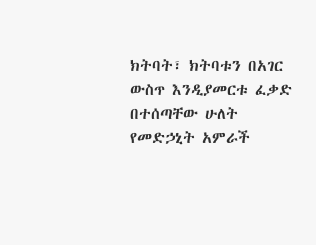ክትባት፣ ክትባቱን በአገር ውስጥ እንዲያመርቱ ፈቃድ በተሰጣቸው ሁለት የመድኃኒት አምራች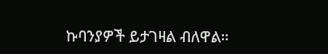ኩባንያዎች ይታገዛል ብለዋል።